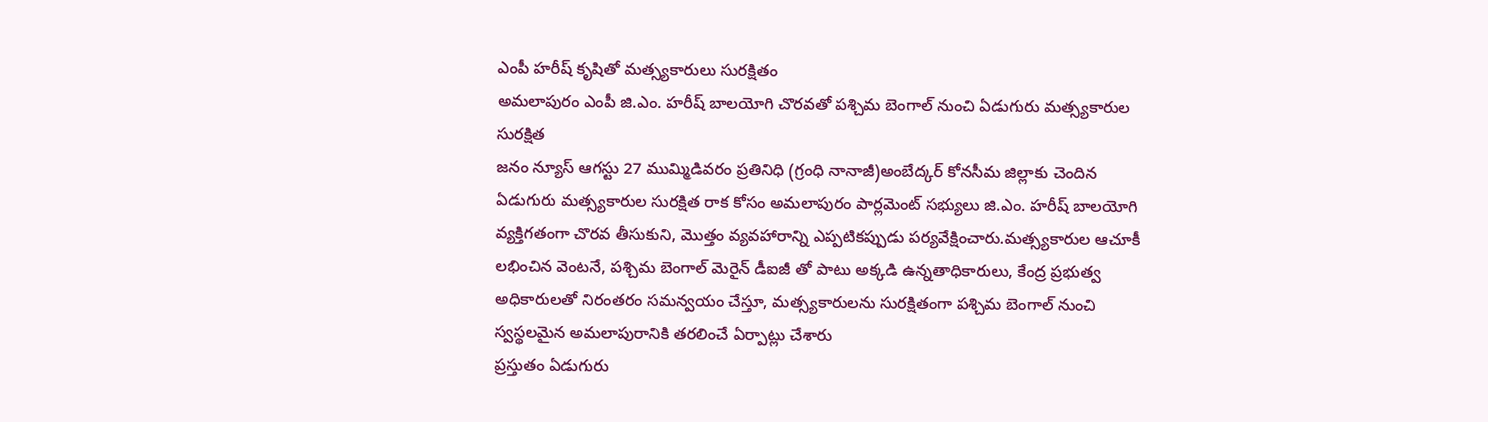ఎంపీ హరీష్ కృషితో మత్స్యకారులు సురక్షితం
అమలాపురం ఎంపీ జి.ఎం. హరీష్ బాలయోగి చొరవతో పశ్చిమ బెంగాల్ నుంచి ఏడుగురు మత్స్యకారుల సురక్షిత
జనం న్యూస్ ఆగస్టు 27 ముమ్మిడివరం ప్రతినిధి (గ్రంధి నానాజీ)అంబేద్కర్ కోనసీమ జిల్లాకు చెందిన ఏడుగురు మత్స్యకారుల సురక్షిత రాక కోసం అమలాపురం పార్లమెంట్ సభ్యులు జి.ఎం. హరీష్ బాలయోగి వ్యక్తిగతంగా చొరవ తీసుకుని, మొత్తం వ్యవహారాన్ని ఎప్పటికప్పుడు పర్యవేక్షించారు.మత్స్యకారుల ఆచూకీ లభించిన వెంటనే, పశ్చిమ బెంగాల్ మెరైన్ డీఐజీ తో పాటు అక్కడి ఉన్నతాధికారులు, కేంద్ర ప్రభుత్వ అధికారులతో నిరంతరం సమన్వయం చేస్తూ, మత్స్యకారులను సురక్షితంగా పశ్చిమ బెంగాల్ నుంచి స్వస్థలమైన అమలాపురానికి తరలించే ఏర్పాట్లు చేశారు
ప్రస్తుతం ఏడుగురు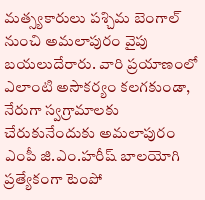మత్స్యకారులు పశ్చిమ బెంగాల్ నుంచి అమలాపురం వైపు బయలుదేరారు. వారి ప్రయాణంలో ఎలాంటి అసౌకర్యం కలగకుండా, నేరుగా స్వగ్రామాలకు చేరుకునేందుకు అమలాపురం ఎంపీ జి.ఎం.హరీష్ బాలయోగి ప్రత్యేకంగా టెంపో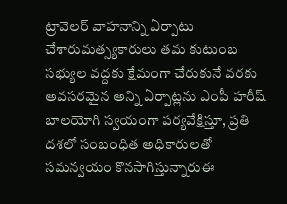ట్రావెలర్ వాహనాన్ని ఏర్పాటు చేశారుమత్స్యకారులు తమ కుటుంబ సభ్యుల వద్దకు క్షేమంగా చేరుకునే వరకు అవసరమైన అన్ని ఏర్పాట్లను ఎంపీ హరీష్ బాలయోగి స్వయంగా పర్యవేక్షిస్తూ, ప్రతి దశలో సంబంధిత అధికారులతో సమన్వయం కొనసాగిస్తున్నారుఈ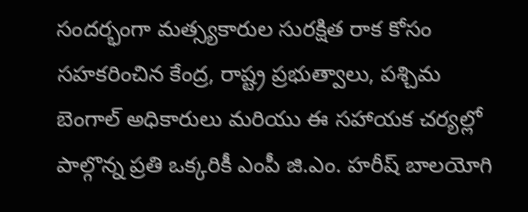సందర్భంగా మత్స్యకారుల సురక్షిత రాక కోసం సహకరించిన కేంద్ర, రాష్ట్ర ప్రభుత్వాలు, పశ్చిమ బెంగాల్ అధికారులు మరియు ఈ సహాయక చర్యల్లో పాల్గొన్న ప్రతి ఒక్కరికీ ఎంపీ జి.ఎం. హరీష్ బాలయోగి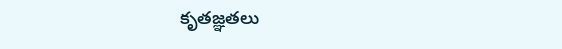కృతజ్ఞతలు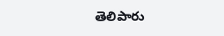తెలిపారు